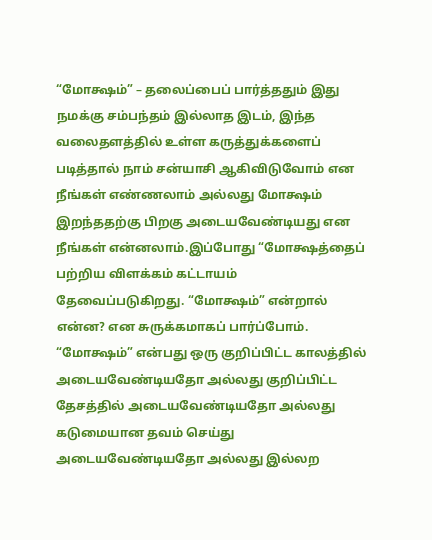“மோக்ஷம்” – தலைப்பைப் பார்த்ததும் இது நமக்கு சம்பந்தம் இல்லாத இடம், இந்த வலைதளத்தில் உள்ள கருத்துக்களைப் படித்தால் நாம் சன்யாசி ஆகிவிடுவோம் என நீங்கள் எண்ணலாம் அல்லது மோக்ஷம் இறந்ததற்கு பிறகு அடையவேண்டியது என நீங்கள் என்னலாம்.இப்போது “மோக்ஷத்தைப் பற்றிய விளக்கம் கட்டாயம் தேவைப்படுகிறது. “மோக்ஷம்” என்றால் என்ன? என சுருக்கமாகப் பார்ப்போம்.
“மோக்ஷம்” என்பது ஒரு குறிப்பிட்ட காலத்தில் அடையவேண்டியதோ அல்லது குறிப்பிட்ட தேசத்தில் அடையவேண்டியதோ அல்லது கடுமையான தவம் செய்து அடையவேண்டியதோ அல்லது இல்லற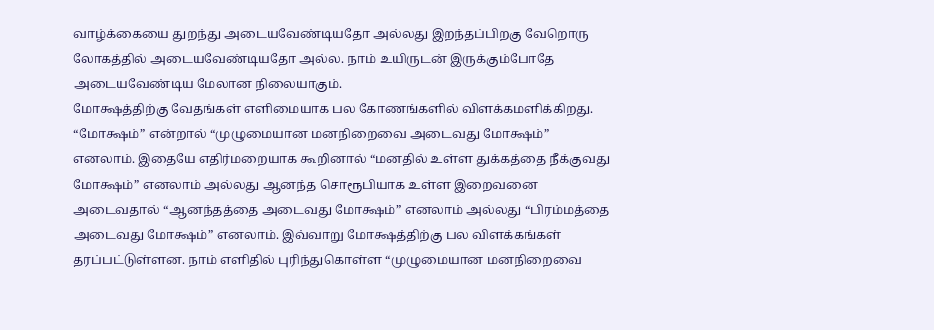வாழ்க்கையை துறந்து அடையவேண்டியதோ அல்லது இறந்தப்பிறகு வேறொரு லோகத்தில் அடையவேண்டியதோ அல்ல. நாம் உயிருடன் இருக்கும்போதே அடையவேண்டிய மேலான நிலையாகும்.
மோக்ஷத்திற்கு வேதங்கள் எளிமையாக பல கோணங்களில் விளக்கமளிக்கிறது. “மோக்ஷம்” என்றால் “முழுமையான மனநிறைவை அடைவது மோக்ஷம்” எனலாம். இதையே எதிர்மறையாக கூறினால் “மனதில் உள்ள துக்கத்தை நீக்குவது மோக்ஷம்” எனலாம் அல்லது ஆனந்த சொரூபியாக உள்ள இறைவனை அடைவதால் “ஆனந்தத்தை அடைவது மோக்ஷம்” எனலாம் அல்லது “பிரம்மத்தை அடைவது மோக்ஷம்” எனலாம். இவ்வாறு மோக்ஷத்திற்கு பல விளக்கங்கள் தரப்பட்டுள்ளன. நாம் எளிதில் புரிந்துகொள்ள “முழுமையான மனநிறைவை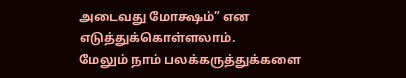அடைவது மோக்ஷம்” என எடுத்துக்கொள்ளலாம்.
மேலும் நாம் பலக்கருத்துக்களை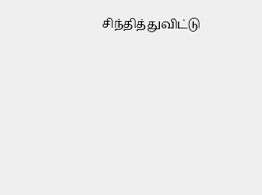சிந்தித்துவிட்டு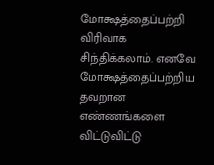மோக்ஷத்தைப்பற்றி விரிவாக சிந்திக்கலாம். எனவே மோக்ஷத்தைப்பற்றிய தவறான எண்ணங்களை விட்டுவிட்டு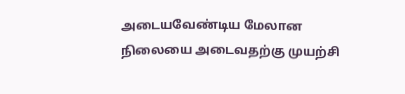அடையவேண்டிய மேலான நிலையை அடைவதற்கு முயற்சி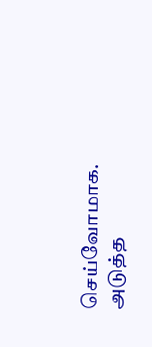செய்வோமாக.
அடுத்த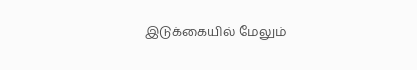இடுக்கையில் மேலும்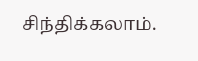சிந்திக்கலாம்.